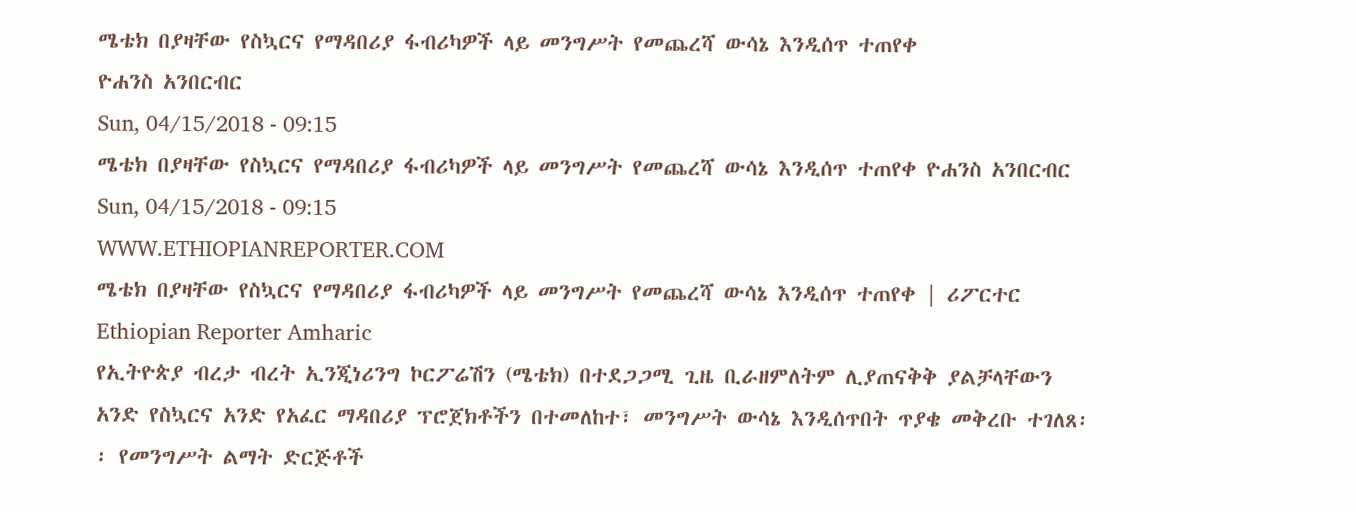ሜቴክ በያዛቸው የስኳርና የማዳበሪያ ፋብሪካዎች ላይ መንግሥት የመጨረሻ ውሳኔ እንዲሰጥ ተጠየቀ
ዮሐንስ አንበርብር
Sun, 04/15/2018 - 09:15
ሜቴክ በያዛቸው የስኳርና የማዳበሪያ ፋብሪካዎች ላይ መንግሥት የመጨረሻ ውሳኔ እንዲሰጥ ተጠየቀ ዮሐንስ አንበርብር Sun, 04/15/2018 - 09:15
WWW.ETHIOPIANREPORTER.COM
ሜቴክ በያዛቸው የስኳርና የማዳበሪያ ፋብሪካዎች ላይ መንግሥት የመጨረሻ ውሳኔ እንዲሰጥ ተጠየቀ | ሪፖርተር Ethiopian Reporter Amharic
የኢትዮጵያ ብረታ ብረት ኢንጂነሪንግ ኮርፖሬሽን (ሜቴክ) በተደጋጋሚ ጊዜ ቢራዘምለትም ሊያጠናቅቅ ያልቻላቸውን አንድ የስኳርና አንድ የአፈር ማዳበሪያ ፕሮጀክቶችን በተመለከተ፣ መንግሥት ውሳኔ እንዲሰጥበት ጥያቄ መቅረቡ ተገለጸ፡፡ የመንግሥት ልማት ድርጅቶች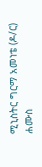ሚኒስትር ግርማ አመነቴ (ዶ/ር) ሐሙስ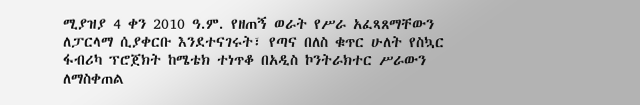ሚያዝያ 4 ቀን 2010 ዓ.ም. የዘጠኝ ወራት የሥራ አፈጻጸማቸውን ለፓርላማ ሲያቀርቡ እንደተናገሩት፣ የጣና በለስ ቁጥር ሁለት የስኳር ፋብሪካ ፕሮጀክት ከሜቴክ ተነጥቆ በአዲስ ኮንትራክተር ሥራውን ለማስቀጠል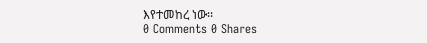እየተመከረ ነው፡፡
0 Comments 0 Shares